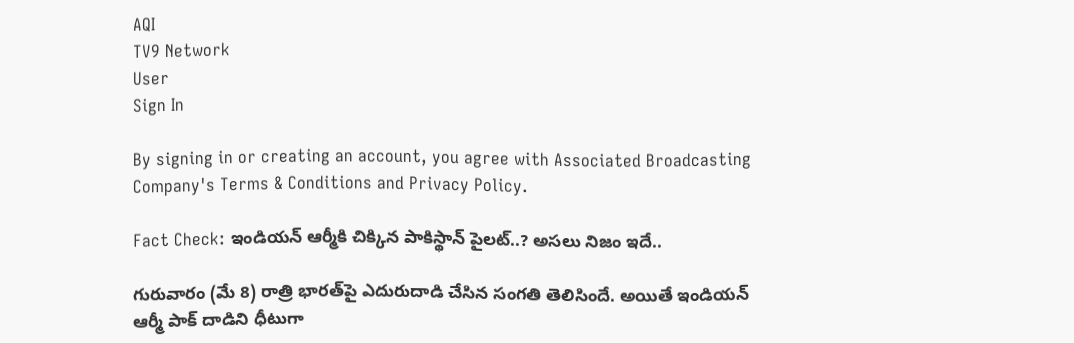AQI
TV9 Network
User
Sign In

By signing in or creating an account, you agree with Associated Broadcasting Company's Terms & Conditions and Privacy Policy.

Fact Check: ఇండియన్‌ ఆర్మీకి చిక్కిన పాకిస్థాన్‌ పైలట్‌..? అసలు నిజం ఇదే..

గురువారం (మే 8) రాత్రి భారత్‌పై ఎదురుదాడి చేసిన సంగతి తెలిసిందే. అయితే ఇండియన్‌ ఆర్మీ పాక్‌ దాడిని ధీటుగా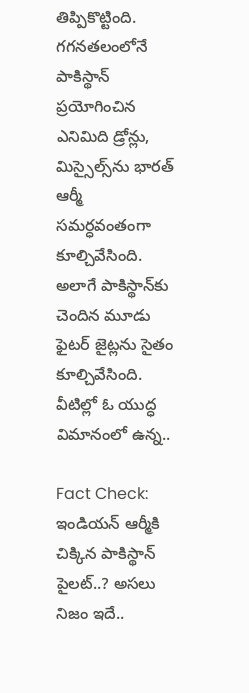తిప్పికొట్టింది. గగనతలంలోనే పాకిస్థాన్‌ ప్రయోగించిన ఎనిమిది డ్రోన్లు, మిస్సైల్స్‌ను భారత్ ఆర్మీ సమర్ధవంతంగా కూల్చివేసింది. అలాగే పాకిస్థాన్‌కు చెందిన మూడు ఫైటర్‌ జైట్లను సైతం కూల్చివేసింది. వీటిల్లో ఓ యుద్ధ విమానంలో ఉన్న..

Fact Check: ఇండియన్‌ ఆర్మీకి చిక్కిన పాకిస్థాన్‌ పైలట్‌..? అసలు నిజం ఇదే..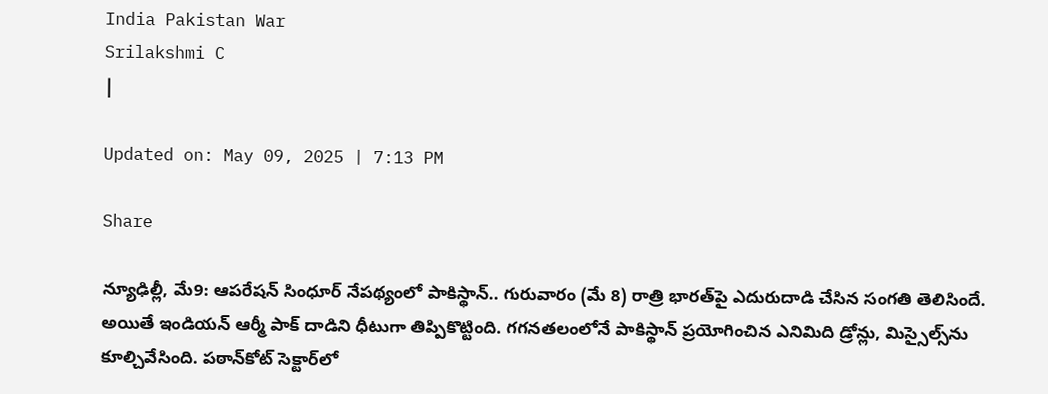India Pakistan War
Srilakshmi C
|

Updated on: May 09, 2025 | 7:13 PM

Share

న్యూఢిల్లీ, మే9: ఆపరేషన్‌ సింధూర్‌ నేపథ్యంలో పాకిస్థాన్‌.. గురువారం (మే 8) రాత్రి భారత్‌పై ఎదురుదాడి చేసిన సంగతి తెలిసిందే. అయితే ఇండియన్‌ ఆర్మీ పాక్‌ దాడిని ధీటుగా తిప్పికొట్టింది. గగనతలంలోనే పాకిస్థాన్‌ ప్రయోగించిన ఎనిమిది డ్రోన్లు, మిస్సైల్స్‌ను కూల్చివేసింది. పఠాన్‌కోట్‌ సెక్టార్‌లో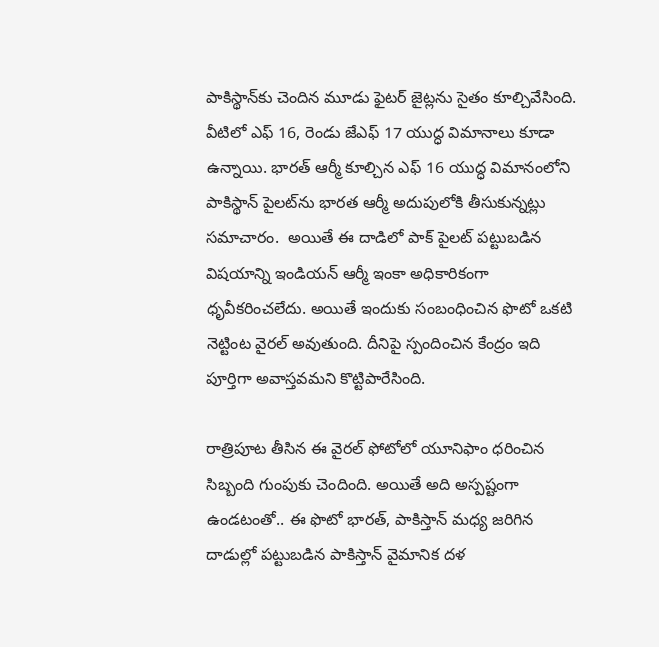పాకిస్థాన్‌కు చెందిన మూడు ఫైటర్‌ జైట్లను సైతం కూల్చివేసింది. వీటిలో ఎఫ్‌ 16, రెండు జేఎఫ్‌ 17 యుద్ధ విమానాలు కూడా ఉన్నాయి. భారత్‌ ఆర్మీ కూల్చిన ఎఫ్‌ 16 యుద్ధ విమానంలోని పాకిస్థాన్‌ పైలట్‌ను భారత ఆర్మీ అదుపులోకి తీసుకున్నట్లు సమాచారం.  అయితే ఈ దాడిలో పాక్‌ పైలట్ పట్టుబడిన విషయాన్ని ఇండియన్‌ ఆర్మీ ఇంకా అధికారికంగా ధృవీకరించలేదు. అయితే ఇందుకు సంబంధించిన ఫొటో ఒకటి నెట్టింట వైరల్ అవుతుంది. దీనిపై స్పందించిన కేంద్రం ఇది పూర్తిగా అవాస్తవమని కొట్టిపారేసింది.

రాత్రిపూట తీసిన ఈ వైరల్ ఫోటోలో యూనిఫాం ధరించిన సిబ్బంది గుంపుకు చెందింది. అయితే అది అస్పష్టంగా ఉండటంతో.. ఈ ఫొటో భారత్, పాకిస్తాన్ మధ్య జరిగిన దాడుల్లో పట్టుబడిన పాకిస్తాన్ వైమానిక దళ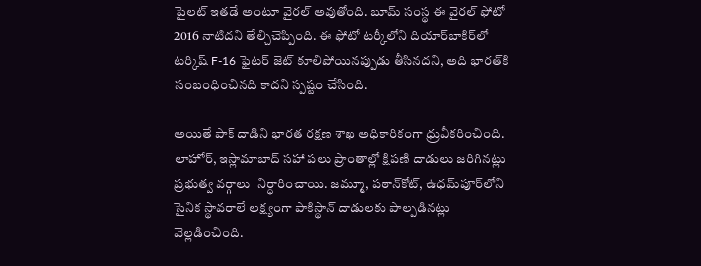పైలట్ ఇతడే అంటూ వైరల్ అవుతోంది. బూమ్ సంస్థ ఈ వైరల్ ఫోటో 2016 నాటిదని తేల్చిచెప్పింది. ఈ ఫోటో టర్కీలోని దియార్‌బాకిర్‌లో టర్కిష్ F-16 ఫైటర్ జెట్ కూలిపోయినప్పుడు తీసినదని, అది భారత్‌కి సంబంధించినది కాదని స్పష్టం చేసింది.

అయితే పాక్ దాడిని భారత రక్షణ శాఖ అధికారికంగా ధ్రువీకరించింది. లాహోర్, ఇస్లామాబాద్ సహా పలు ప్రాంతాల్లో క్షిపణి దాడులు జరిగినట్లు ప్రభుత్వ వర్గాలు  నిర్ధారించాయి. జమ్మూ, పఠాన్‌కోట్‌, ఉధమ్‌పూర్‌లోని సైనిక స్థావరాలే లక్ష్యంగా పాకిస్థాన్‌ దాడులకు పాల్పడినట్లు వెల్లడించింది.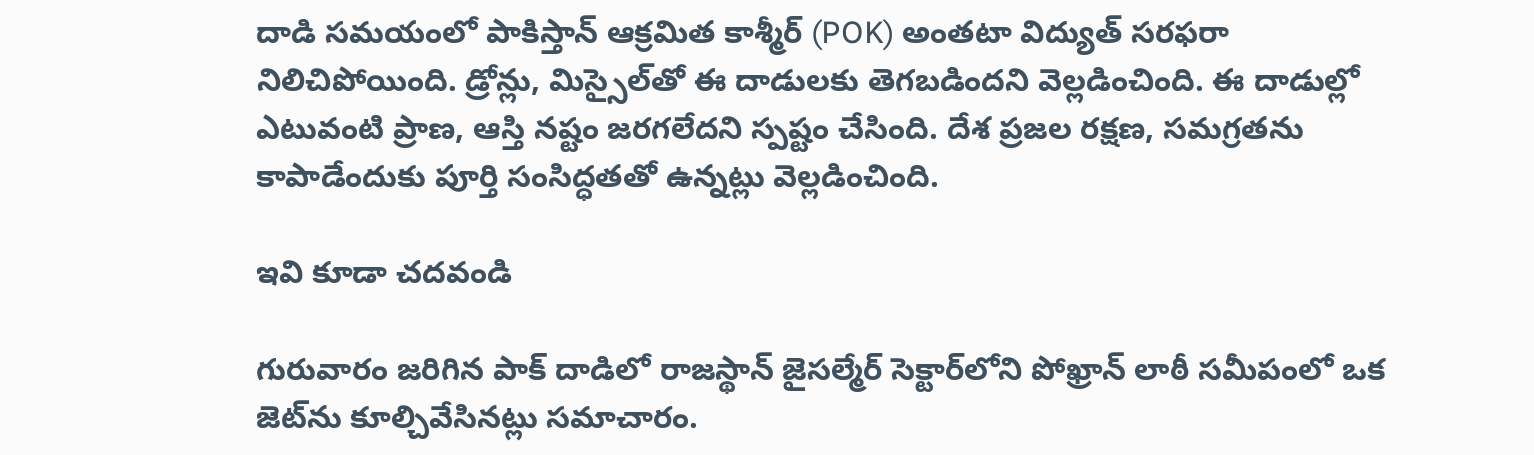దాడి సమయంలో పాకిస్తాన్ ఆక్రమిత కాశ్మీర్ (POK) అంతటా విద్యుత్ సరఫరా నిలిచిపోయింది. డ్రోన్లు, మిస్సైల్‌తో ఈ దాడులకు తెగబడిందని వెల్లడించింది. ఈ దాడుల్లో ఎటువంటి ప్రాణ, ఆస్తి నష్టం జరగలేదని స్పష్టం చేసింది. దేశ ప్రజల రక్షణ, సమగ్రతను కాపాడేందుకు పూర్తి సంసిద్ధతతో ఉన్నట్లు వెల్లడించింది.

ఇవి కూడా చదవండి

గురువారం జరిగిన పాక్‌ దాడిలో రాజస్థాన్ జైసల్మేర్ సెక్టార్‌లోని పోఖ్రాన్ లాఠీ సమీపంలో ఒక జెట్‌ను కూల్చివేసినట్లు సమాచారం.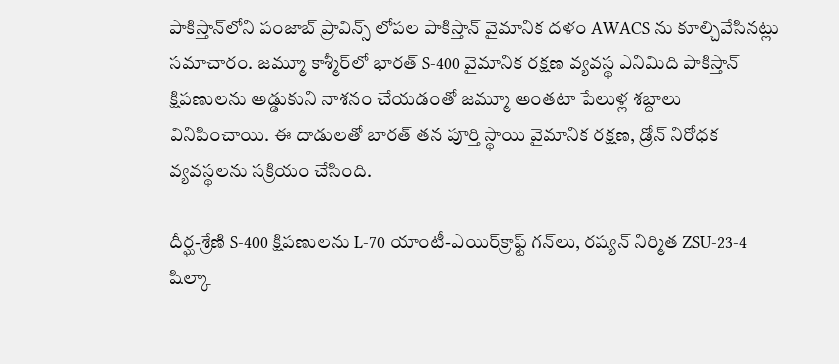పాకిస్తాన్‌లోని పంజాబ్ ప్రావిన్స్ లోపల పాకిస్తాన్ వైమానిక దళం AWACS ను కూల్చివేసినట్లు సమాచారం. జమ్మూ కాశ్మీర్‌లో భారత్ S-400 వైమానిక రక్షణ వ్యవస్థ ఎనిమిది పాకిస్తాన్ క్షిపణులను అడ్డుకుని నాశనం చేయడంతో జమ్మూ అంతటా పేలుళ్ల శబ్దాలు వినిపించాయి. ఈ దాడులతో బారత్ తన పూర్తి స్థాయి వైమానిక రక్షణ, డ్రోన్ నిరోధక వ్యవస్థలను సక్రియం చేసింది.

దీర్ఘ-శ్రేణి S-400 క్షిపణులను L-70 యాంటీ-ఎయిర్‌క్రాఫ్ట్ గన్‌లు, రష్యన్ నిర్మిత ZSU-23-4 షిల్కా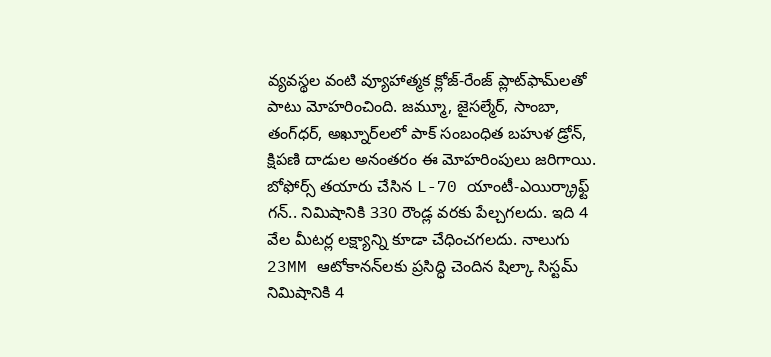వ్యవస్థల వంటి వ్యూహాత్మక క్లోజ్-రేంజ్ ప్లాట్‌ఫామ్‌లతో పాటు మోహరించింది. జమ్మూ, జైసల్మేర్, సాంబా, తంగ్‌ధర్, అఖ్నూర్‌లలో పాక్‌ సంబంధిత బహుళ డ్రోన్, క్షిపణి దాడుల అనంతరం ఈ మోహరింపులు జరిగాయి. బోఫోర్స్ తయారు చేసిన L-70 యాంటీ-ఎయిర్క్రాఫ్ట్ గన్.. నిమిషానికి 330 రౌండ్ల వరకు పేల్చగలదు. ఇది 4 వేల మీటర్ల లక్ష్యాన్ని కూడా చేధించగలదు. నాలుగు 23MM ఆటోకానన్‌లకు ప్రసిద్ధి చెందిన షిల్కా సిస్టమ్‌ నిమిషానికి 4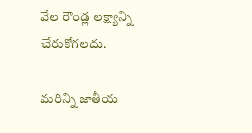వేల రౌండ్ల లక్ష్యాన్ని చేరుకోగలదు.

మరిన్ని జాతీయ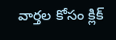వార్తల కోసం క్లిక్‌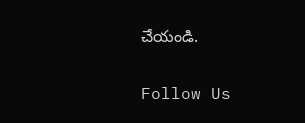చేయండి.

Follow Us